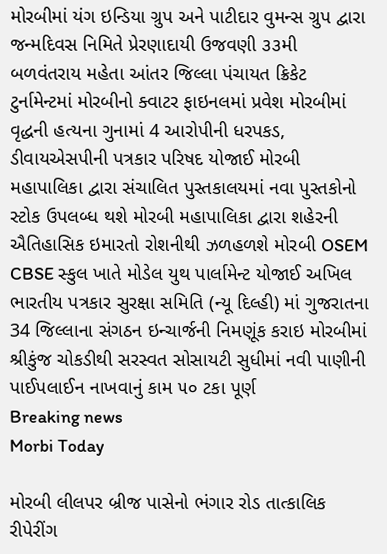મોરબીમાં યંગ ઇન્ડિયા ગ્રુપ અને પાટીદાર વુમન્સ ગ્રુપ દ્વારા જન્મદિવસ નિમિતે પ્રેરણાદાયી ઉજવણી ૩૩મી બળવંતરાય મહેતા આંતર જિલ્લા પંચાયત ક્રિકેટ ટુર્નામેન્ટમાં મોરબીનો ક્વાટર ફાઇનલમાં પ્રવેશ મોરબીમાં વૃદ્ધની હત્યના ગુનામાં 4 આરોપીની ધરપકડ, ડીવાયએસપીની પત્રકાર પરિષદ યોજાઈ મોરબી મહાપાલિકા દ્વારા સંચાલિત પુસ્તકાલયમાં નવા પુસ્તકોનો સ્ટોક ઉપલબ્ધ થશે મોરબી મહાપાલિકા દ્વારા શહેરની ઐતિહાસિક ઇમારતો રોશનીથી ઝળહળશે મોરબી OSEM CBSE સ્કુલ ખાતે મોડેલ યુથ પાર્લામેન્ટ યોજાઈ અખિલ ભારતીય પત્રકાર સુરક્ષા સમિતિ (ન્યૂ દિલ્હી) માં ગુજરાતના 34 જિલ્લાના સંગઠન ઇન્ચાર્જની નિમણૂંક કરાઇ મોરબીમાં શ્રીકુંજ ચોકડીથી સરસ્વત સોસાયટી સુધીમાં નવી પાણીની પાઈપલાઈન નાખવાનું કામ ૫૦ ટકા પૂર્ણ
Breaking news
Morbi Today

મોરબી લીલપર બ્રીજ પાસેનો ભંગાર રોડ તાત્કાલિક રીપેરીંગ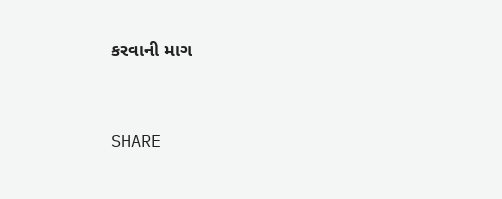કરવાની માગ


SHARE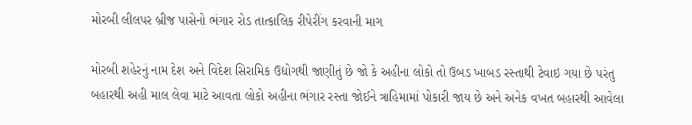મોરબી લીલપર બ્રીજ પાસેનો ભંગાર રોડ તાત્કાલિક રીપેરીંગ કરવાની માગ

મોરબી શહેરનું નામ દેશ અને વિદેશ સિરામિક ઉદ્યોગથી જાણીતું છે જો કે અહીના લોકો તો ઉબડ ખાબડ રસ્તાથી ટેવાઇ ગયા છે પરંતુ બહારથી અહી માલ લેવા માટે આવતા લોકો અહીના ભંગાર રસ્તા જોઈને ત્રાહિમામાં પોકારી જાય છે અને અનેક વખત બહારથી આવેલા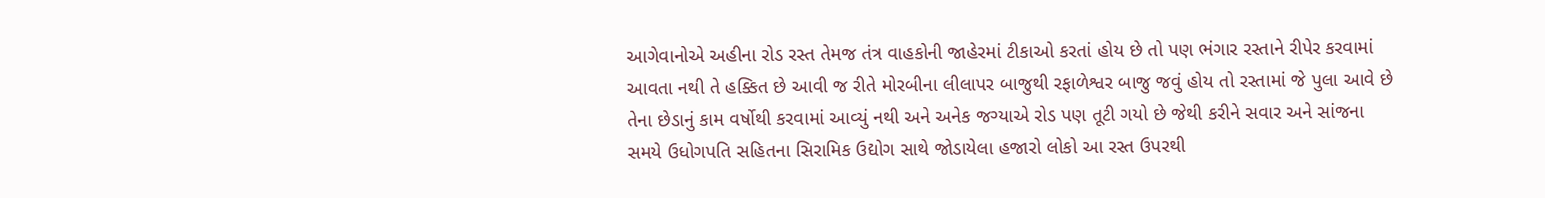આગેવાનોએ અહીના રોડ રસ્ત તેમજ તંત્ર વાહકોની જાહેરમાં ટીકાઓ કરતાં હોય છે તો પણ ભંગાર રસ્તાને રીપેર કરવામાં આવતા નથી તે હક્કિત છે આવી જ રીતે મોરબીના લીલાપર બાજુથી રફાળેશ્વર બાજુ જવું હોય તો રસ્તામાં જે પુલા આવે છે તેના છેડાનું કામ વર્ષોથી કરવામાં આવ્યું નથી અને અનેક જગ્યાએ રોડ પણ તૂટી ગયો છે જેથી કરીને સવાર અને સાંજના સમયે ઉધોગપતિ સહિતના સિરામિક ઉદ્યોગ સાથે જોડાયેલા હજારો લોકો આ રસ્ત ઉપરથી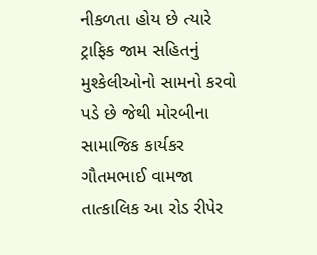નીકળતા હોય છે ત્યારે ટ્રાફિક જામ સહિતનું મુશ્કેલીઓનો સામનો કરવો પડે છે જેથી મોરબીના સામાજિક કાર્યકર ગૌતમભાઈ વામજા તાત્કાલિક આ રોડ રીપેર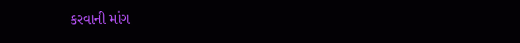કરવાની માંગ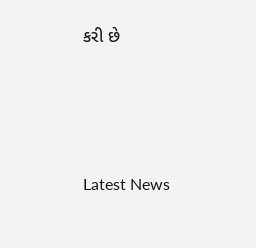કરી છે






Latest News